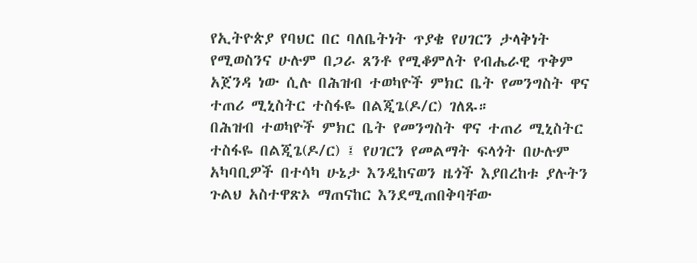የኢትዮጵያ የባህር በር ባለቤትነት ጥያቄ የሀገርን ታላቅነት የሚወስንና ሁሉም በጋራ ጸንቶ የሚቆምለት የብሔራዊ ጥቅም አጀንዳ ነው ሲሉ በሕዝብ ተወካዮች ምክር ቤት የመንግስት ዋና ተጠሪ ሚኒስትር ተስፋዬ በልጂጌ(ዶ/ር) ገለጹ።
በሕዝብ ተወካዮች ምክር ቤት የመንግስት ዋና ተጠሪ ሚኒስትር ተስፋዬ በልጂጌ(ዶ/ር) ፤ የሀገርን የመልማት ፍላጎት በሁሉም አካባቢዎች በተሳካ ሁኔታ እንዲከናወን ዜጎች እያበረከቱ ያሉትን ጉልህ አስተዋጽኦ ማጠናከር እንደሚጠበቅባቸው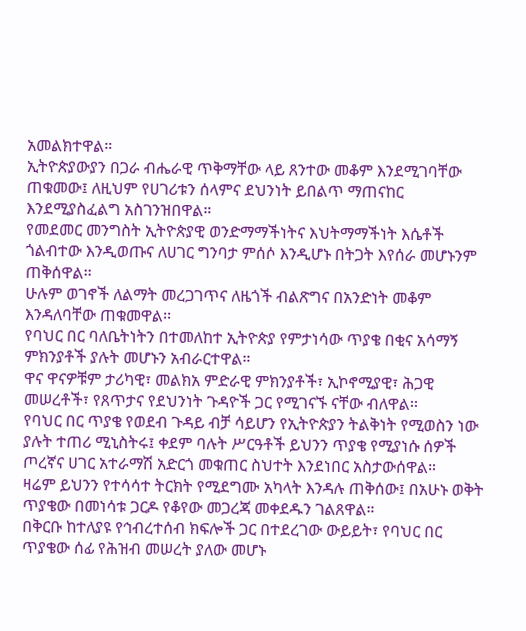አመልክተዋል።
ኢትዮጵያውያን በጋራ ብሔራዊ ጥቅማቸው ላይ ጸንተው መቆም እንደሚገባቸው ጠቁመው፤ ለዚህም የሀገሪቱን ሰላምና ደህንነት ይበልጥ ማጠናከር እንደሚያስፈልግ አስገንዝበዋል።
የመደመር መንግስት ኢትዮጵያዊ ወንድማማችነትና እህትማማችነት እሴቶች ጎልብተው እንዲወጡና ለሀገር ግንባታ ምሰሶ እንዲሆኑ በትጋት እየሰራ መሆኑንም ጠቅሰዋል፡፡
ሁሉም ወገኖች ለልማት መረጋገጥና ለዜጎች ብልጽግና በአንድነት መቆም እንዳለባቸው ጠቁመዋል፡፡
የባህር በር ባለቤትነትን በተመለከተ ኢትዮጵያ የምታነሳው ጥያቄ በቂና አሳማኝ ምክንያቶች ያሉት መሆኑን አብራርተዋል።
ዋና ዋናዎቹም ታሪካዊ፣ መልክአ ምድራዊ ምክንያቶች፣ ኢኮኖሚያዊ፣ ሕጋዊ መሠረቶች፣ የጸጥታና የደህንነት ጉዳዮች ጋር የሚገናኙ ናቸው ብለዋል፡፡
የባህር በር ጥያቄ የወደብ ጉዳይ ብቻ ሳይሆን የኢትዮጵያን ትልቅነት የሚወስን ነው ያሉት ተጠሪ ሚኒስትሩ፤ ቀደም ባሉት ሥርዓቶች ይህንን ጥያቄ የሚያነሱ ሰዎች ጦረኛና ሀገር አተራማሽ አድርጎ መቁጠር ስህተት እንደነበር አስታውሰዋል።
ዛሬም ይህንን የተሳሳተ ትርክት የሚደግሙ አካላት እንዳሉ ጠቅሰው፤ በአሁኑ ወቅት ጥያቄው በመነሳቱ ጋርዶ የቆየው መጋረጃ መቀደዱን ገልጸዋል።
በቅርቡ ከተለያዩ የኅብረተሰብ ክፍሎች ጋር በተደረገው ውይይት፣ የባህር በር ጥያቄው ሰፊ የሕዝብ መሠረት ያለው መሆኑ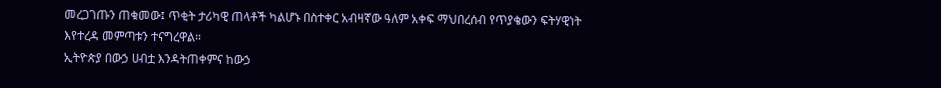መረጋገጡን ጠቁመው፤ ጥቂት ታሪካዊ ጠላቶች ካልሆኑ በስተቀር አብዛኛው ዓለም አቀፍ ማህበረሰብ የጥያቄውን ፍትሃዊነት እየተረዳ መምጣቱን ተናግረዋል።
ኢትዮጵያ በውኃ ሀብቷ እንዳትጠቀምና ከውኃ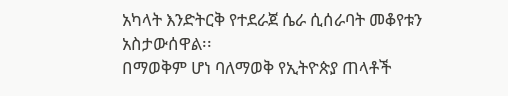አካላት እንድትርቅ የተደራጀ ሴራ ሲሰራባት መቆየቱን አስታውሰዋል፡፡
በማወቅም ሆነ ባለማወቅ የኢትዮጵያ ጠላቶች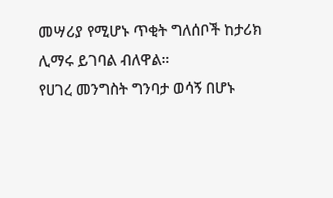መሣሪያ የሚሆኑ ጥቂት ግለሰቦች ከታሪክ ሊማሩ ይገባል ብለዋል።
የሀገረ መንግስት ግንባታ ወሳኝ በሆኑ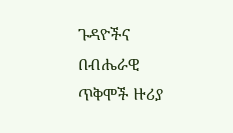ጉዳዮችና በብሔራዊ ጥቅሞች ዙሪያ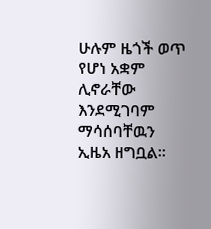ሁሉም ዜጎች ወጥ የሆነ አቋም ሊኖራቸው እንደሚገባም ማሳሰባቸዉን ኢዜአ ዘግቧል።